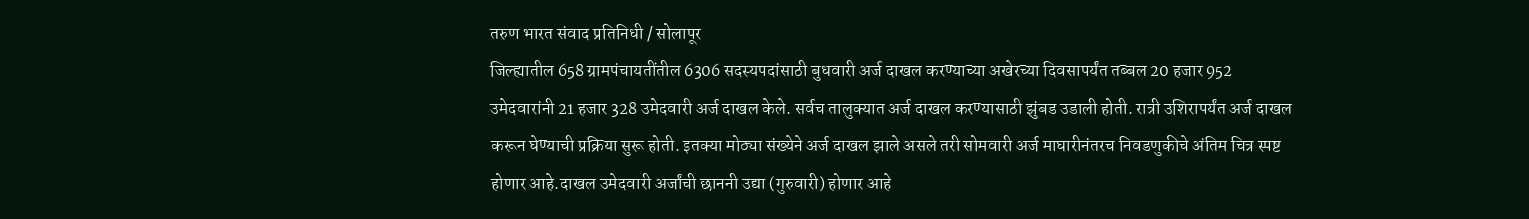तरुण भारत संवाद प्रतिनिधी / सोलापूर
जिल्ह्यातील 658 ग्रामपंचायतींतील 6306 सदस्यपदांसाठी बुधवारी अर्ज दाखल करण्याच्या अखेरच्या दिवसापर्यंत तब्बल 20 हजार 952 उमेदवारांनी 21 हजार 328 उमेदवारी अर्ज दाखल केले. सर्वच तालुक्यात अर्ज दाखल करण्यासाठी झुंबड उडाली होती. रात्री उशिरापर्यंत अर्ज दाखल करून घेण्याची प्रक्रिया सुरू होती. इतक्या मोठ्या संख्येने अर्ज दाखल झाले असले तरी सोमवारी अर्ज माघारीनंतरच निवडणुकीचे अंतिम चित्र स्पष्ट होणार आहे.दाखल उमेदवारी अर्जांची छाननी उद्या (गुरुवारी) होणार आहे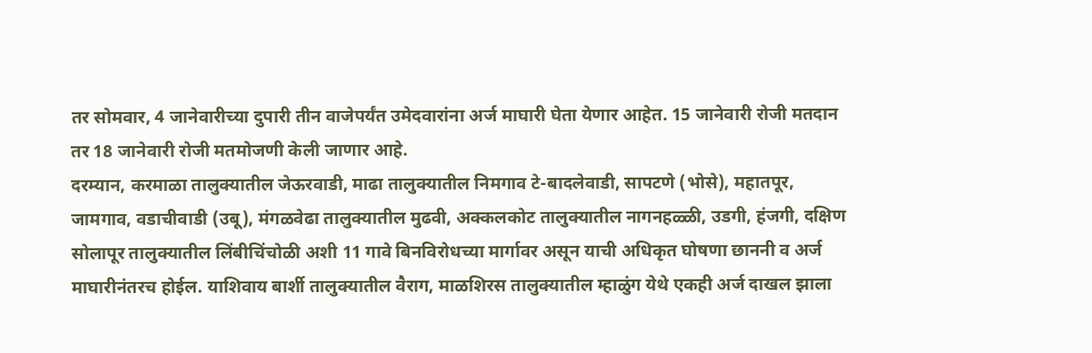तर सोमवार, 4 जानेवारीच्या दुपारी तीन वाजेपर्यंत उमेदवारांना अर्ज माघारी घेता येणार आहेत. 15 जानेवारी रोजी मतदान तर 18 जानेवारी रोजी मतमोजणी केली जाणार आहे.
दरम्यान, करमाळा तालुक्यातील जेऊरवाडी, माढा तालुक्यातील निमगाव टे-बादलेवाडी, सापटणे (भोसे), महातपूर, जामगाव, वडाचीवाडी (उबू), मंगळवेढा तालुक्यातील मुढवी, अक्कलकोट तालुक्यातील नागनहळ्ळी, उडगी, हंजगी, दक्षिण सोलापूर तालुक्यातील लिंबीचिंचोळी अशी 11 गावे बिनविरोधच्या मार्गावर असून याची अधिकृत घोषणा छाननी व अर्ज माघारीनंतरच होईल. याशिवाय बार्शी तालुक्यातील वैराग, माळशिरस तालुक्यातील म्हाळुंग येथे एकही अर्ज दाखल झाला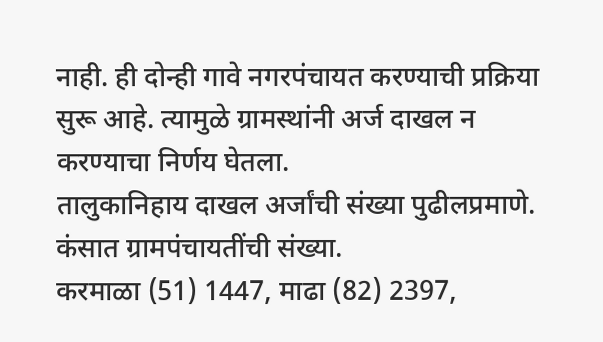नाही. ही दोन्ही गावे नगरपंचायत करण्याची प्रक्रिया सुरू आहे. त्यामुळे ग्रामस्थांनी अर्ज दाखल न करण्याचा निर्णय घेतला.
तालुकानिहाय दाखल अर्जांची संख्या पुढीलप्रमाणे. कंसात ग्रामपंचायतींची संख्या.
करमाळा (51) 1447, माढा (82) 2397,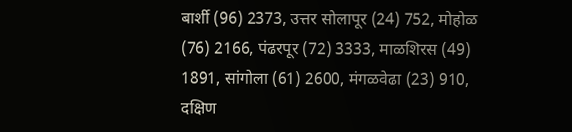बार्शी (96) 2373, उत्तर सोलापूर (24) 752, मोहोळ (76) 2166, पंढरपूर (72) 3333, माळशिरस (49) 1891, सांगोला (61) 2600, मंगळवेढा (23) 910, दक्षिण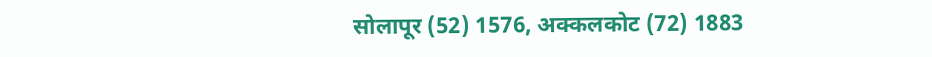सोलापूर (52) 1576, अक्कलकोट (72) 1883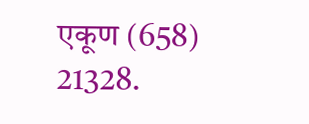एकूण (658) 21328.